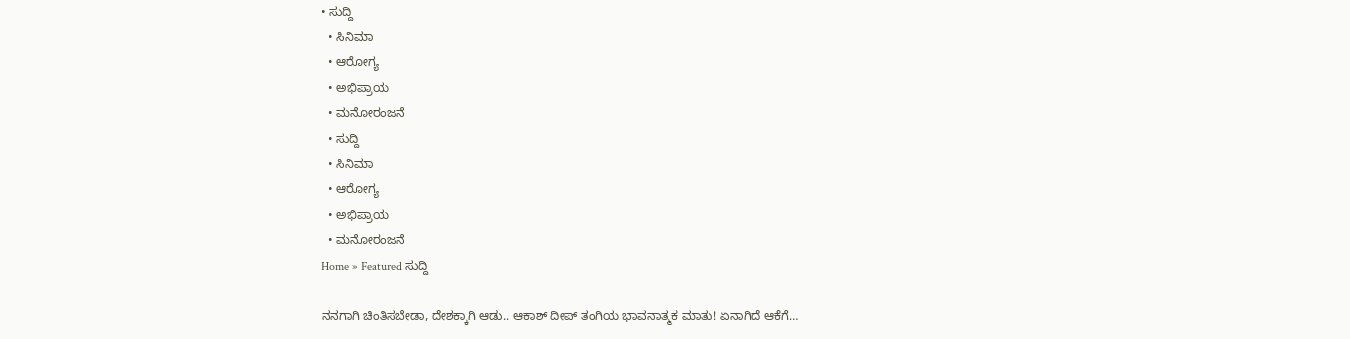• ಸುದ್ದಿ
  • ಸಿನಿಮಾ
  • ಆರೋಗ್ಯ
  • ಅಭಿಪ್ರಾಯ
  • ಮನೋರಂಜನೆ
  • ಸುದ್ದಿ
  • ಸಿನಿಮಾ
  • ಆರೋಗ್ಯ
  • ಅಭಿಪ್ರಾಯ
  • ಮನೋರಂಜನೆ
Home » Featured ಸುದ್ದಿ

ನನಗಾಗಿ ಚಿಂತಿಸಬೇಡಾ, ದೇಶಕ್ಕಾಗಿ ಆಡು.. ಆಕಾಶ್ ದೀಪ್ ತಂಗಿಯ ಭಾವನಾತ್ಮಕ ಮಾತು! ಏನಾಗಿದೆ ಆಕೆಗೆ…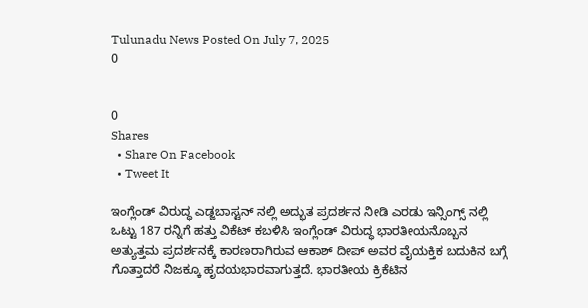Tulunadu News Posted On July 7, 2025
0


0
Shares
  • Share On Facebook
  • Tweet It

ಇಂಗ್ಲೆಂಡ್ ವಿರುದ್ಧ ಎಡ್ಜಬಾಸ್ಟನ್ ನಲ್ಲಿ ಅದ್ಭುತ ಪ್ರದರ್ಶನ ನೀಡಿ ಎರಡು ಇನ್ಸಿಂಗ್ಸ್ ನಲ್ಲಿ ಒಟ್ಟು 187 ರನ್ನಿಗೆ ಹತ್ತು ವಿಕೆಟ್ ಕಬಳಿಸಿ ಇಂಗ್ಲೆಂಡ್ ವಿರುದ್ಧ ಭಾರತೀಯನೊಬ್ಬನ ಅತ್ಯುತ್ತಮ ಪ್ರದರ್ಶನಕ್ಕೆ ಕಾರಣರಾಗಿರುವ ಆಕಾಶ್ ದೀಪ್ ಅವರ ವೈಯಕ್ತಿಕ ಬದುಕಿನ ಬಗ್ಗೆ ಗೊತ್ತಾದರೆ ನಿಜಕ್ಕೂ ಹೃದಯಭಾರವಾಗುತ್ತದೆ. ಭಾರತೀಯ ಕ್ರಿಕೆಟಿನ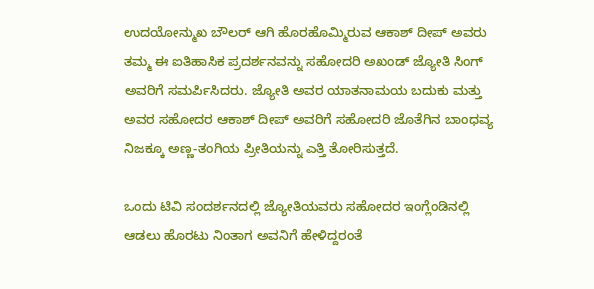ಉದಯೋನ್ಮುಖ ಬೌಲರ್ ಆಗಿ ಹೊರಹೊಮ್ಮಿರುವ ಆಕಾಶ್ ದೀಪ್ ಅವರು ತಮ್ಮ ಈ ಐತಿಹಾಸಿಕ ಪ್ರದರ್ಶನವನ್ನು ಸಹೋದರಿ ಅಖಂಡ್ ಜ್ಯೋತಿ ಸಿಂಗ್ ಅವರಿಗೆ ಸಮರ್ಪಿಸಿದರು. ಜ್ಯೋತಿ ಅವರ ಯಾತನಾಮಯ ಬದುಕು ಮತ್ತು ಅವರ ಸಹೋದರ ಆಕಾಶ್ ದೀಪ್ ಅವರಿಗೆ ಸಹೋದರಿ ಜೊತೆಗಿನ ಬಾಂಧವ್ಯ ನಿಜಕ್ಕೂ ಅಣ್ಣ-ತಂಗಿಯ ಪ್ರೀತಿಯನ್ನು ಎತ್ತಿ ತೋರಿಸುತ್ತದೆ.

ಒಂದು ಟಿವಿ ಸಂದರ್ಶನದಲ್ಲಿ ಜ್ಯೋತಿಯವರು ಸಹೋದರ ಇಂಗ್ಲೆಂಡಿನಲ್ಲಿ ಆಡಲು ಹೊರಟು ನಿಂತಾಗ ಅವನಿಗೆ ಹೇಳಿದ್ದರಂತೆ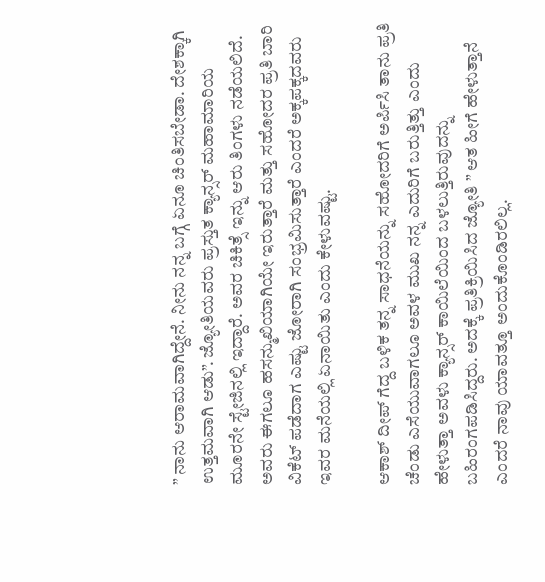” ನಾನು ಆರಾಮವಾಗಿದ್ದೇನೆ. ನೀನು ನನ್ನ ಬಗ್ಗೆ ಏನೂ ಚಿಂತಿಸಬೇಡಾ. ದೇಶಕ್ಕಾಗಿ ಉತ್ತಮವಾಗಿ ಆಡು”. ಜ್ಯೋತಿಯವರು ಪ್ರಸ್ತುತ ಕ್ಯಾನ್ಸರ್ ಮಹಾಮಾರಿಯ ಮೂರನೇ ಸ್ಟೇಜಿನಲ್ಲಿ ಇದ್ದಾರೆ. ಅವರ ಚಿಕಿತ್ಸೆ ಇನ್ನು ಆರು ತಿಂಗಳು ನಡೆಯಲಿದೆ. ಅವರು ಈಗಲೂ ಹಸನ್ಮುಖಿಯಾಗಿಯೇ ಇರುತ್ತಾರೆ ಮತ್ತು ಸಹೋದರ ಪ್ರತಿ ಬಾರಿ ವಿಕೆಟ್ ಪಡೆದಾಗ ಎಷ್ಟು ಜೋರಾಗಿ ಸಂಭ್ರಮಿಸುತ್ತಾರೆ ಎಂದರೆ ಅಕ್ಕಪಕ್ಕದವರು ಇವರ ಮನೆಯಲ್ಲಿ ಏನಾಯಿತು ಎಂದು ಕೇಳುವಷ್ಟು.

ಆಕಾಶ್ ದೀಪ್ ಗೆದ್ದ ಬಳಿಕ ತನ್ನ ಸಾಧನೆಯನ್ನು ಸಹೋದರಿಗೆ ಅರ್ಪಿಸಿ ತಾನು ಪ್ರತಿ ಚೆಂಡು ಎಸೆಯುವಾಗಲೂ ಅವಳ ಮುಖ ನನ್ನ ಎದುರಿಗೆ ಬರುತ್ತಿತ್ತು ಎಂದು ಹೇಳುತ್ತಾ ಅವಳು ಕ್ಯಾನ್ಸರ್ ಕಾಯಿಲೆಯಿಂದ ಬಳಲುತ್ತಿರುವುದನ್ನು ಬಹಿರಂಗಪಡಿಸಿದ್ದರು. ಅದಕ್ಕೆ ಪ್ರತಿಕ್ರಿಯಿಸಿದ ಜ್ಯೋತಿ ” ಆತ ಹೀಗೆ ಹೇಳುತ್ತಾನೆ ಎಂದರೆ ನಾವು ಯಾವತ್ತೂ ಅಂದುಕೊಂಡಿರಲಿಲ್ಲ.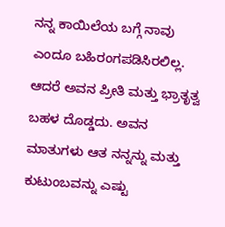ನನ್ನ ಕಾಯಿಲೆಯ ಬಗ್ಗೆ ನಾವು ಎಂದೂ ಬಹಿರಂಗಪಡಿಸಿರಲಿಲ್ಲ. ಆದರೆ ಅವನ ಪ್ರೀತಿ ಮತ್ತು ಭ್ರಾತೃತ್ವ ಬಹಳ ದೊಡ್ಡದು. ಅವನ ಮಾತುಗಳು ಆತ ನನ್ನನ್ನು ಮತ್ತು ಕುಟುಂಬವನ್ನು ಎಷ್ಟು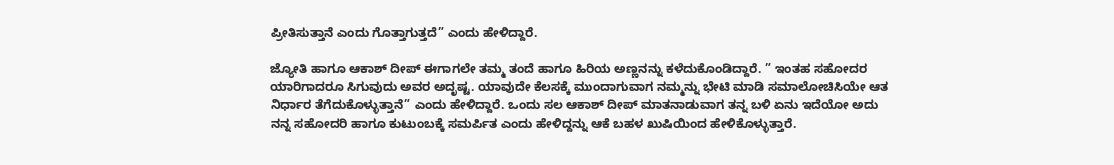ಪ್ರೀತಿಸುತ್ತಾನೆ ಎಂದು ಗೊತ್ತಾಗುತ್ತದೆ” ಎಂದು ಹೇಳಿದ್ದಾರೆ.

ಜ್ಯೋತಿ ಹಾಗೂ ಆಕಾಶ್ ದೀಪ್ ಈಗಾಗಲೇ ತಮ್ಮ ತಂದೆ ಹಾಗೂ ಹಿರಿಯ ಅಣ್ಣನನ್ನು ಕಳೆದುಕೊಂಡಿದ್ದಾರೆ. ” ಇಂತಹ ಸಹೋದರ ಯಾರಿಗಾದರೂ ಸಿಗುವುದು ಅವರ ಅದೃಷ್ಟ. ಯಾವುದೇ ಕೆಲಸಕ್ಕೆ ಮುಂದಾಗುವಾಗ ನಮ್ಮನ್ನು ಭೇಟಿ ಮಾಡಿ ಸಮಾಲೋಚಿಸಿಯೇ ಆತ ನಿರ್ಧಾರ ತೆಗೆದುಕೊಳ್ಳುತ್ತಾನೆ” ಎಂದು ಹೇಳಿದ್ದಾರೆ. ಒಂದು ಸಲ ಆಕಾಶ್ ದೀಪ್ ಮಾತನಾಡುವಾಗ ತನ್ನ ಬಳಿ ಏನು ಇದೆಯೋ ಅದು ನನ್ನ ಸಹೋದರಿ ಹಾಗೂ ಕುಟುಂಬಕ್ಕೆ ಸಮರ್ಪಿತ ಎಂದು ಹೇಳಿದ್ದನ್ನು ಆಕೆ ಬಹಳ ಖುಷಿಯಿಂದ ಹೇಳಿಕೊಳ್ಳುತ್ತಾರೆ.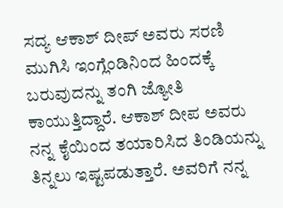ಸದ್ಯ ಆಕಾಶ್ ದೀಪ್ ಅವರು ಸರಣಿ ಮುಗಿಸಿ ಇಂಗ್ಲೆಂಡಿನಿಂದ ಹಿಂದಕ್ಕೆ ಬರುವುದನ್ನು ತಂಗಿ ಜ್ಯೋತಿ ಕಾಯುತ್ತಿದ್ದಾರೆ. ಆಕಾಶ್ ದೀಪ ಅವರು ನನ್ನ ಕೈಯಿಂದ ತಯಾರಿಸಿದ ತಿಂಡಿಯನ್ನು ತಿನ್ನಲು ಇಷ್ಟಪಡುತ್ತಾರೆ. ಅವರಿಗೆ ನನ್ನ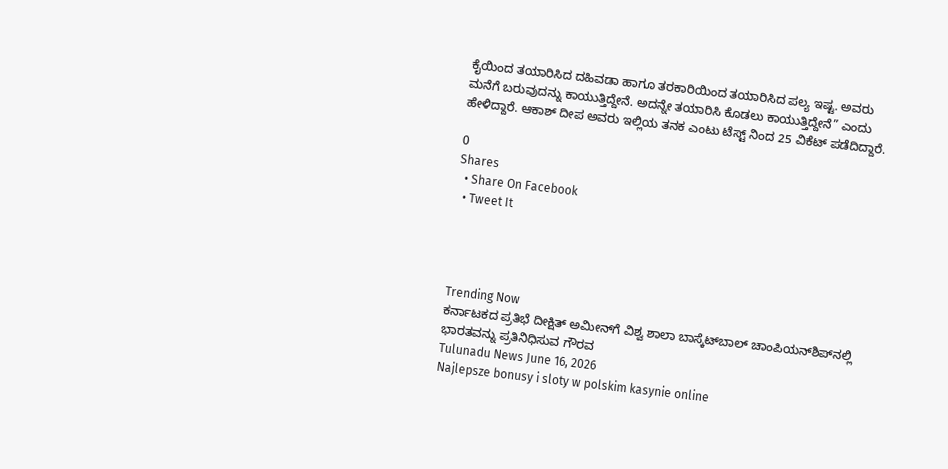ಕೈಯಿಂದ ತಯಾರಿಸಿದ ದಹಿವಡಾ ಹಾಗೂ ತರಕಾರಿಯಿಂದ ತಯಾರಿಸಿದ ಪಲ್ಯ ಇಷ್ಟ. ಅವರು ಮನೆಗೆ ಬರುವುದನ್ನು ಕಾಯುತ್ತಿದ್ದೇನೆ. ಅದನ್ನೇ ತಯಾರಿಸಿ ಕೊಡಲು ಕಾಯುತ್ತಿದ್ದೇನೆ” ಎಂದು ಹೇಳಿದ್ದಾರೆ. ಆಕಾಶ್ ದೀಪ ಅವರು ಇಲ್ಲಿಯ ತನಕ ಎಂಟು ಟೆಸ್ಟ್ ನಿಂದ 25 ವಿಕೆಟ್ ಪಡೆದಿದ್ದಾರೆ.

0
Shares
  • Share On Facebook
  • Tweet It




Trending Now
ಕರ್ನಾಟಕದ ಪ್ರತಿಭೆ ದೀಕ್ಷಿತ್ ಅಮೀನ್‌ಗೆ ವಿಶ್ವ ಶಾಲಾ ಬಾಸ್ಕೆಟ್‌ಬಾಲ್ ಚಾಂಪಿಯನ್‌ಶಿಪ್‌ನಲ್ಲಿ ಭಾರತವನ್ನು ಪ್ರತಿನಿಧಿಸುವ ಗೌರವ
Tulunadu News June 16, 2026
Najlepsze bonusy i sloty w polskim kasynie online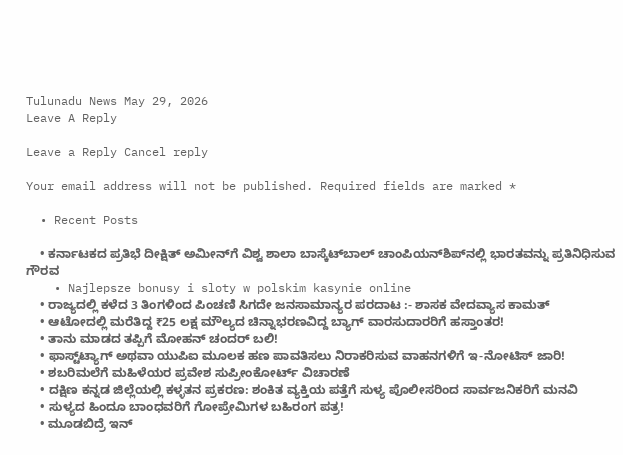Tulunadu News May 29, 2026
Leave A Reply

Leave a Reply Cancel reply

Your email address will not be published. Required fields are marked *

  • Recent Posts

    • ಕರ್ನಾಟಕದ ಪ್ರತಿಭೆ ದೀಕ್ಷಿತ್ ಅಮೀನ್‌ಗೆ ವಿಶ್ವ ಶಾಲಾ ಬಾಸ್ಕೆಟ್‌ಬಾಲ್ ಚಾಂಪಿಯನ್‌ಶಿಪ್‌ನಲ್ಲಿ ಭಾರತವನ್ನು ಪ್ರತಿನಿಧಿಸುವ ಗೌರವ
    • Najlepsze bonusy i sloty w polskim kasynie online
    • ರಾಜ್ಯದಲ್ಲಿ ಕಳೆದ 3 ತಿಂಗಳಿಂದ ಪಿಂಚಣಿ ಸಿಗದೇ ಜನಸಾಮಾನ್ಯರ ಪರದಾಟ :- ಶಾಸಕ ವೇದವ್ಯಾಸ ಕಾಮತ್
    • ಆಟೋದಲ್ಲಿ ಮರೆತಿದ್ದ ₹25 ಲಕ್ಷ ಮೌಲ್ಯದ ಚಿನ್ನಾಭರಣವಿದ್ದ ಬ್ಯಾಗ್ ವಾರಸುದಾರರಿಗೆ ಹಸ್ತಾಂತರ!
    • ತಾನು ಮಾಡದ ತಪ್ಪಿಗೆ ಮೋಹನ್ ಚಂದರ್ ಬಲಿ!
    • ಫಾಸ್ಟ್‌ಟ್ಯಾಗ್ ಅಥವಾ ಯುಪಿಐ ಮೂಲಕ ಹಣ ಪಾವತಿಸಲು ನಿರಾಕರಿಸುವ ವಾಹನಗಳಿಗೆ ಇ-ನೋಟಿಸ್ ಜಾರಿ!
    • ಶಬರಿಮಲೆಗೆ ಮಹಿಳೆಯರ ಪ್ರವೇಶ ಸುಪ್ರೀಂಕೋರ್ಟ್ ವಿಚಾರಣೆ
    • ದಕ್ಷಿಣ ಕನ್ನಡ ಜಿಲ್ಲೆಯಲ್ಲಿ ಕಳ್ಳತನ ಪ್ರಕರಣ: ಶಂಕಿತ ವ್ಯಕ್ತಿಯ ಪತ್ತೆಗೆ ಸುಳ್ಯ ಪೊಲೀಸರಿಂದ ಸಾರ್ವಜನಿಕರಿಗೆ ಮನವಿ
    • ಸುಳ್ಯದ ಹಿಂದೂ ಬಾಂಧವರಿಗೆ ಗೋಪ್ರೇಮಿಗಳ ಬಹಿರಂಗ ಪತ್ರ!
    • ಮೂಡಬಿದ್ರೆ ಇನ್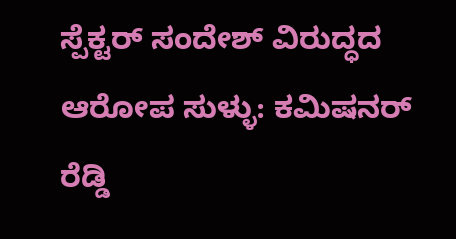ಸ್ಪೆಕ್ಟ‌ರ್ ಸಂದೇಶ್ ವಿರುದ್ಧದ ಆರೋಪ ಸುಳ್ಳು: ಕಮಿಷನ‌ರ್ ರೆಡ್ಡಿ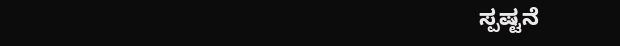ಸ್ಪಷ್ಟನೆ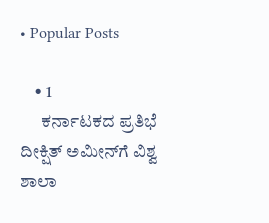• Popular Posts

    • 1
      ಕರ್ನಾಟಕದ ಪ್ರತಿಭೆ ದೀಕ್ಷಿತ್ ಅಮೀನ್‌ಗೆ ವಿಶ್ವ ಶಾಲಾ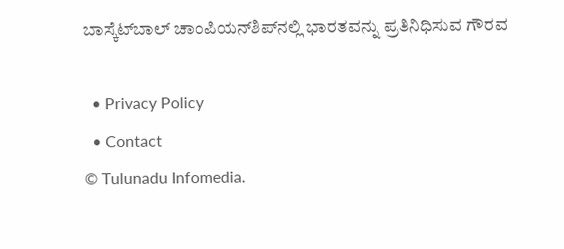ಬಾಸ್ಕೆಟ್‌ಬಾಲ್ ಚಾಂಪಿಯನ್‌ಶಿಪ್‌ನಲ್ಲಿ ಭಾರತವನ್ನು ಪ್ರತಿನಿಧಿಸುವ ಗೌರವ

  • Privacy Policy
  • Contact
© Tulunadu Infomedia.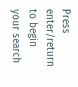Press enter/return to begin your search